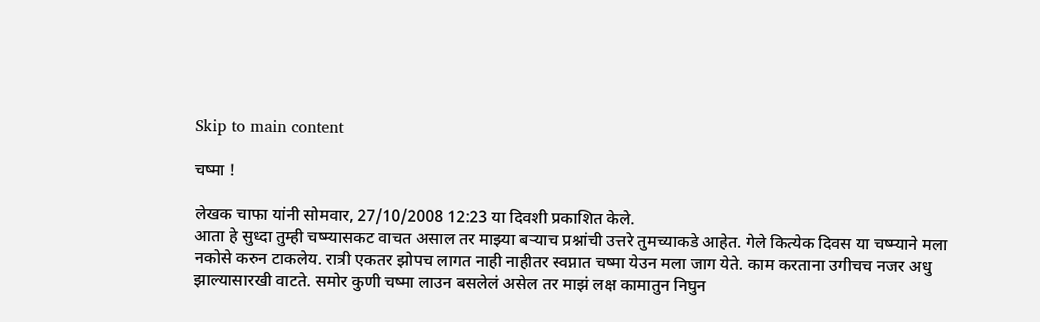Skip to main content

चष्मा !

लेखक चाफा यांनी सोमवार, 27/10/2008 12:23 या दिवशी प्रकाशित केले.
आता हे सुध्दा तुम्ही चष्म्यासकट वाचत असाल तर माझ्या बर्‍याच प्रश्नांची उत्तरे तुमच्याकडे आहेत. गेले कित्येक दिवस या चष्म्याने मला नकोसे करुन टाकलेय. रात्री एकतर झोपच लागत नाही नाहीतर स्वप्नात चष्मा येउन मला जाग येते. काम करताना उगीचच नजर अधु झाल्यासारखी वाटते. समोर कुणी चष्मा लाउन बसलेलं असेल तर माझं लक्ष कामातुन निघुन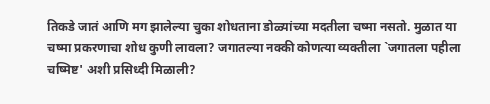तिकडे जातं आणि मग झालेल्या चुका शोधताना डोळ्यांच्या मदतीला चष्मा नसतो. मुळात या चष्मा प्रकरणाचा शोध कुणी लावला? जगातल्या नक्की कोणत्या व्यक्तीला `जगातला पहीला चष्मिष्ट' अशी प्रसिध्दी मिळाली?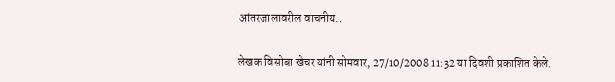आंतरजालावरील वाचनीय..

लेखक विसोबा खेचर यांनी सोमवार, 27/10/2008 11:32 या दिवशी प्रकाशित केले.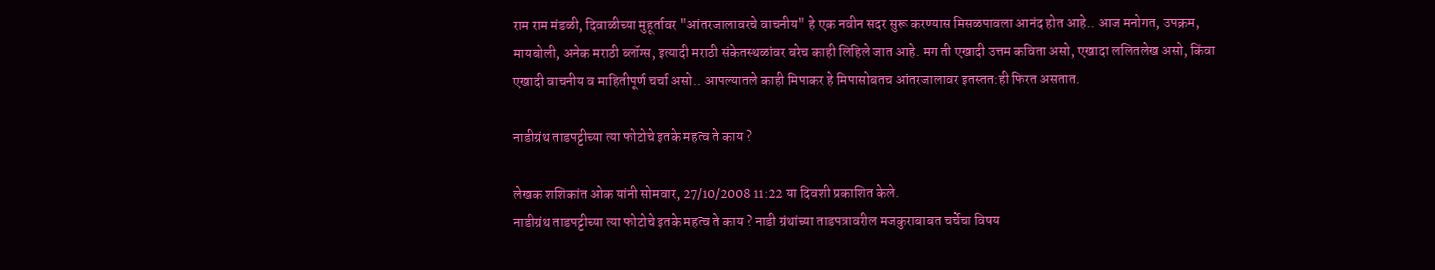राम राम मंडळी, दिवाळीच्या मुहूर्तावर "आंतरजालावरचे वाचनीय" हे एक नवीन सदर सुरू करण्यास मिसळपावला आनंद होत आहे.. आज मनोगत, उपक्रम, मायबोली, अनेक मराठी ब्लॉग्स, इत्यादी मराठी संकेतस्थळांवर बरेच काही लिहिले जात आहे. मग ती एखादी उत्तम कविता असो, एखादा ललितलेख असो, किंवा एखादी वाचनीय व माहितीपूर्ण चर्चा असो.. आपल्यातले काही मिपाकर हे मिपासोबतच आंतरजालावर इतस्तत:ही फिरत असतात.

नाडीग्रंथ ताडपट्टीच्या त्या फोटोचे इतके महत्व ते काय ?

लेखक शशिकांत ओक यांनी सोमवार, 27/10/2008 11:22 या दिवशी प्रकाशित केले.
नाडीग्रंथ ताडपट्टीच्या त्या फोटोचे इतके महत्व ते काय ? नाडी ग्रंथांच्या ताडपत्रावरील मजकुराबाबत चर्चेचा विषय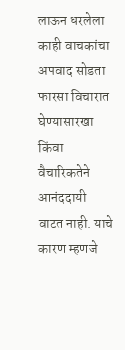लाऊन धरलेला काही वाचकांचा अपवाद सोडता फारसा विचारात घेण्यासारखा किंवा वैचारिकतेने आनंददायी वाटत नाही. याचे कारण म्हणजे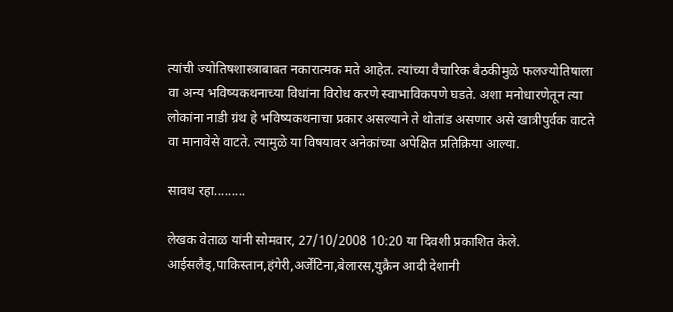त्यांची ज्योतिषशास्त्राबाबत नकारात्मक मते आहेत. त्यांच्या वैचारिक बैठकीमुळे फलज्योतिषाला वा अन्य भविष्यकथनाच्या विधांना विरोध करणे स्वाभाविकपणे घडते. अशा मनोधारणेतून त्या लोकांना नाडी ग्रंथ हे भविष्यकथनाचा प्रकार असल्याने ते थोतांड असणार असे खात्रीपुर्वक वाटते वा मानावेसे वाटते. त्यामुळे या विषयावर अनेकांच्या अपेक्षित प्रतिक्रिया आल्या.

सावध रहा.........

लेखक वेताळ यांनी सोमवार, 27/10/2008 10:20 या दिवशी प्रकाशित केले.
आईसलैड्,पाकिस्तान,हंगेरी,अर्जेंटिना,बेलारस,युक्रैन आदी देशानी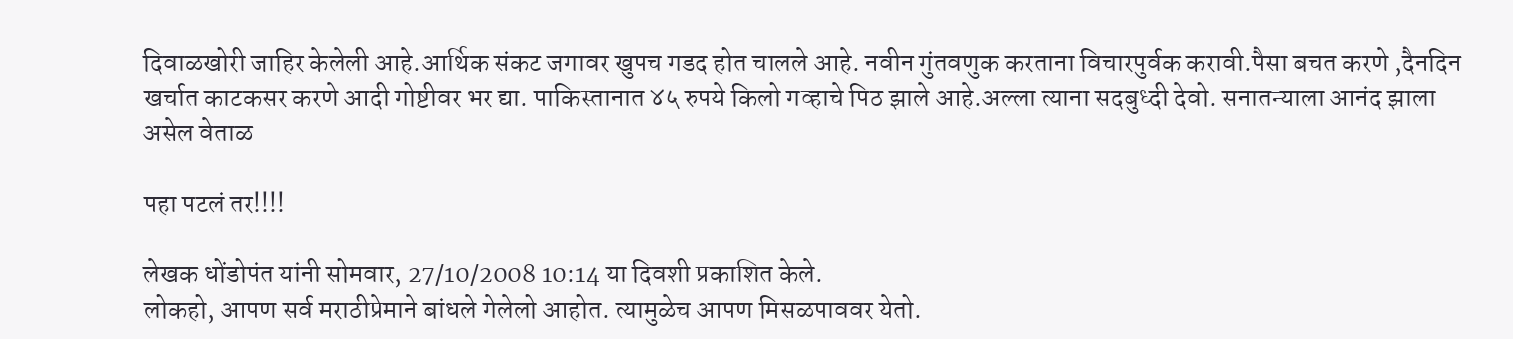दिवाळखोरी जाहिर केलेली आहे.आर्थिक संकट जगावर खुपच गडद होत चालले आहे. नवीन गुंतवणुक करताना विचारपुर्वक करावी.पैसा बचत करणे ,दैनदिन खर्चात काटकसर करणे आदी गोष्टीवर भर द्या. पाकिस्तानात ४५ रुपये किलो गव्हाचे पिठ झाले आहे.अल्ला त्याना सदबुध्दी देवो. सनातन्याला आनंद झाला असेल वेताळ

पहा पटलं तर!!!!

लेखक धोंडोपंत यांनी सोमवार, 27/10/2008 10:14 या दिवशी प्रकाशित केले.
लोकहो, आपण सर्व मराठीप्रेमाने बांधले गेलेलो आहोत. त्यामुळेच आपण मिसळपाववर येतो.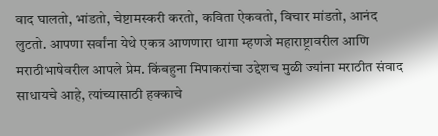वाद घालतो, भांडतो, चेष्टामस्करी करतो, कविता ऐकवतो, विचार मांडतो, आनंद लुटतो. आपणा सर्वांना येथे एकत्र आणणारा धागा म्हणजे महाराष्ट्रावरील आणि मराठीभाषेवरील आपले प्रेम. किंबहुना मिपाकरांचा उद्देशच मुळी ज्यांना मराठीत संवाद साधायचे आहे, त्यांच्यासाठी हक्काचे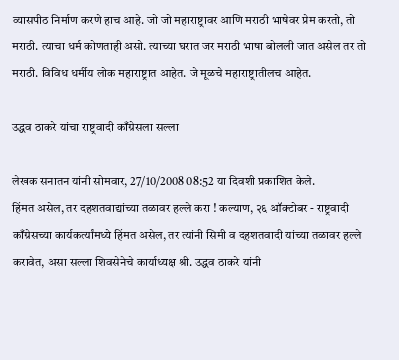व्यासपीठ निर्माण करणे हाच आहे. जो जो महाराष्ट्रावर आणि मराठी भाषेवर प्रेम करतो, तो मराठी. त्याचा धर्म कोणताही असो. त्याच्या घरात जर मराठी भाषा बोलली जात असेल तर तो मराठी. विविध धर्मीय लोक महाराष्ट्रात आहेत. जे मूळचे महाराष्ट्रातीलच आहेत.

उद्धव ठाकरे यांचा राष्ट्रवादी काँग्रेसला सल्ला

लेखक सनातन यांनी सोमवार, 27/10/2008 08:52 या दिवशी प्रकाशित केले.
हिंमत असेल, तर दहशतवाद्यांच्या तळावर हल्ले करा ! कल्याण, २६ ऑक्टोबर - राष्ट्रवादी काँग्रेसच्या कार्यकर्त्यांमध्ये हिंमत असेल, तर त्यांनी सिमी व दहशतवादी यांच्या तळावर हल्ले करावेत, असा सल्ला शिवसेनेचे कार्याध्यक्ष श्री. उद्धव ठाकरे यांनी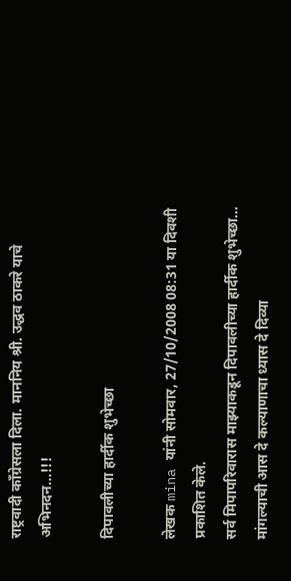राष्ट्रवादी काँग्रेसला दिला. माननिय श्री. उद्धव ठाकरे याचे अभिनदन...!!!

दिपावलीच्या हार्दीक शुभेच्छा

लेखक mina यांनी सोमवार, 27/10/2008 08:31 या दिवशी प्रकाशित केले.
सर्व मिपापरिवारास माझ्याकडून दिपावलीच्या हार्दीक शुभेच्छा...
मांगल्याची आस दे कल्याणाचा ध्यास दे दिव्या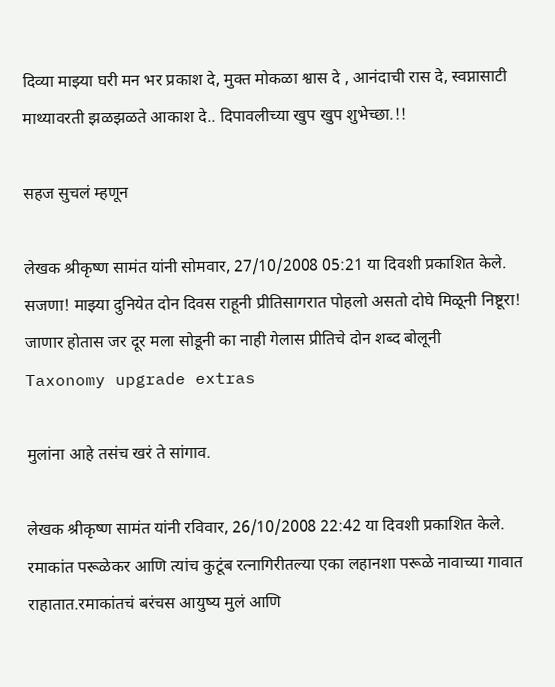दिव्या माझ्या घरी मन भर प्रकाश दे, मुक्त मोकळा श्वास दे , आनंदाची रास दे, स्वप्नासाटी माथ्यावरती झळझळते आकाश दे.. दिपावलीच्या खुप खुप शुभेच्छा.!!

सहज सुचलं म्हणून

लेखक श्रीकृष्ण सामंत यांनी सोमवार, 27/10/2008 05:21 या दिवशी प्रकाशित केले.
सजणा! माझ्या दुनियेत दोन दिवस राहूनी प्रीतिसागरात पोहलो असतो दोघे मिळूनी निष्टूरा! जाणार होतास जर दूर मला सोडूनी का नाही गेलास प्रीतिचे दोन शब्द बोलूनी
Taxonomy upgrade extras

मुलांना आहे तसंच खरं ते सांगाव.

लेखक श्रीकृष्ण सामंत यांनी रविवार, 26/10/2008 22:42 या दिवशी प्रकाशित केले.
रमाकांत परूळेकर आणि त्यांच कुटूंब रत्नागिरीतल्या एका लहानशा परूळे नावाच्या गावात राहातात.रमाकांतचं बरंचस आयुष्य मुलं आणि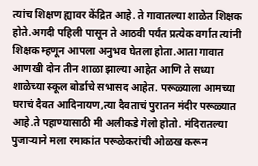त्यांच शिक्षण ह्यावर केंद्रित आहे. ते गावातल्या शाळेत शिक्षक होते.अगदी पहिली पासून ते आठवी पर्यंत प्रत्येक वर्गात त्यांनी शिक्षक म्हणून आपला अनुभव घेतला होता.आता गावात आणखी दोन तीन शाळा झाल्या आहेत आणि ते सध्या शाळेच्या स्कूल बोर्डाचे सभासद आहेत. परूळ्याला आमच्या घराचं दैवत आदिनायण,त्या दैवताचं पुरातन मंदीर परूळ्यात आहे.ते पहाण्यासाठी मी अलीकडे गेलो होतो. मंदिरातल्या पुजार्‍याने मला रमाकांत परूळेकरांची ओळख करून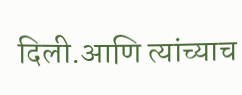दिली.आणि त्यांच्याच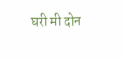घरी मी दोन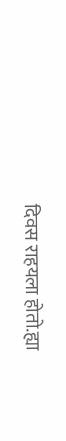दिवस राहयला होतो.ह्या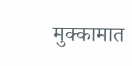मुक्कामात